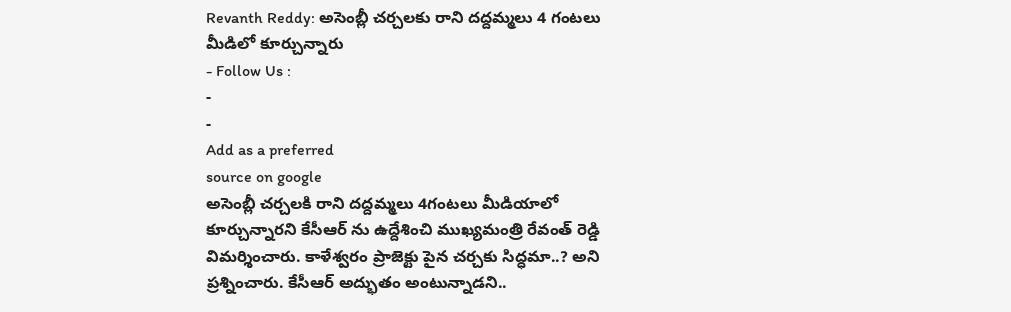Revanth Reddy: అసెంబ్లీ చర్చలకు రాని దద్దమ్మలు 4 గంటలు మీడిలో కూర్చున్నారు
- Follow Us :
-
-
Add as a preferred
source on google
అసెంబ్లీ చర్చలకి రాని దద్దమ్మలు 4గంటలు మీడియాలో కూర్చున్నారని కేసీఆర్ ను ఉద్దేశించి ముఖ్యమంత్రి రేవంత్ రెడ్డి విమర్శించారు. కాళేశ్వరం ప్రాజెక్టు పైన చర్చకు సిద్ధమా..? అని ప్రశ్నించారు. కేసీఆర్ అద్భుతం అంటున్నాడని..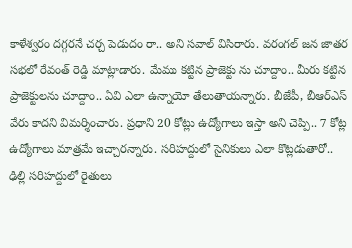కాళేశ్వరం దగ్గరనే చర్చ పెడుదం రా.. అని సవాల్ విసిరారు. వరంగల్ జన జాతర సభలో రేవంత్ రెడ్డి మాట్లాడారు. మేము కట్టిన ప్రాజెక్టు ను చూద్దాం.. మీరు కట్టిన ప్రాజెక్టులను చూద్దాం.. ఏవి ఎలా ఉన్నాయో తేలుతాయన్నారు. బీజేపీ, బీఆర్ఎస్ వేరు కాదని విమర్శించారు. ప్రధాని 20 కోట్లు ఉద్యోగాలు ఇస్తా అని చెప్పి.. 7 కోట్ల ఉద్యోగాలు మాత్రమే ఇచ్చారన్నారు. సరిహద్దులో సైనికులు ఎలా కొట్లడుతారో.. ఢిల్లి సరిహద్దులో రైతులు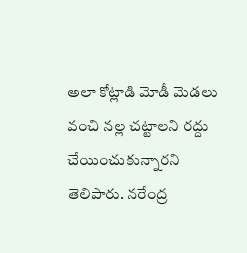అలా కోట్లాడి మోడీ మెడలు వంచి నల్ల చట్టాలని రద్దు చేయించుకున్నారని తెలిపారు. నరేంద్ర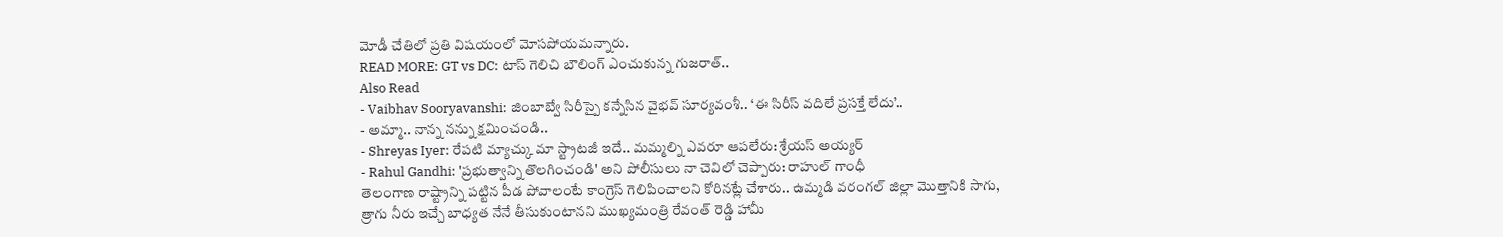మోడీ చేతిలో ప్రతి విషయంలో మోసపోయమన్నారు.
READ MORE: GT vs DC: టాస్ గెలిచి బౌలింగ్ ఎంచుకున్న గుజరాత్..
Also Read
- Vaibhav Sooryavanshi: జింబాబ్వే సిరీస్పై కన్నేసిన వైభవ్ సూర్యవంశీ.. ‘ఈ సిరీస్ వదిలే ప్రసక్తే లేదు’..
- అమ్మా.. నాన్న నన్ను క్షమించండి..
- Shreyas Iyer: రేపటి మ్యాచ్కు మా స్ట్రాటజీ ఇదే.. మమ్మల్ని ఎవరూ ఆపలేరు: శ్రేయస్ అయ్యర్
- Rahul Gandhi: 'ప్రభుత్వాన్ని తొలగించండి' అని పోలీసులు నా చెవిలో చెప్పారు: రాహుల్ గాంధీ
తెలంగాణ రాష్ట్రాన్ని పట్టిన పీడ పోవాలంటే కాంగ్రెస్ గెలిపించాలని కోరినట్లే చేశారు.. ఉమ్మడి వరంగల్ జిల్లా మొత్తానికి సాగు, త్రాగు నీరు ఇచ్చే బాధ్యత నేనే తీసుకుంటానని ముఖ్యమంత్రి రేవంత్ రెడ్డి హామీ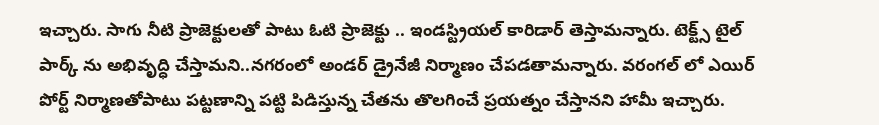ఇచ్చారు. సాగు నీటి ప్రాజెక్టులతో పాటు ఓటి ప్రాజెక్టు .. ఇండస్ట్రియల్ కారిడార్ తెస్తామన్నారు. టెక్ట్స్ టైల్ పార్క్ ను అభివృద్ధి చేస్తామని..నగరంలో అండర్ డ్రైనేజీ నిర్మాణం చేపడతామన్నారు. వరంగల్ లో ఎయిర్ పోర్ట్ నిర్మాణతోపాటు పట్టణాన్ని పట్టి పిడిస్తున్న చేతను తొలగించే ప్రయత్నం చేస్తానని హామీ ఇచ్చారు.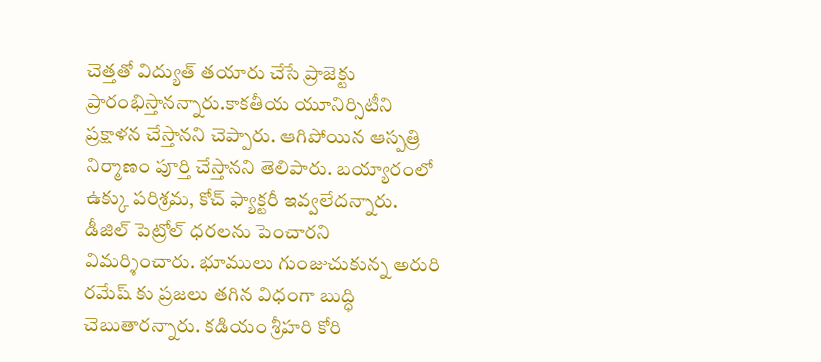చెత్తతో విద్యుత్ తయారు చేసే ప్రాజెక్టు ప్రారంభిస్తానన్నారు.కాకతీయ యూనిర్సిటీని ప్రక్షాళన చేస్తానని చెప్పారు. ఆగిపోయిన ఆస్పత్రి నిర్మాణం పూర్తి చేస్తానని తెలిపారు. బయ్యారంలో ఉక్కు పరిశ్రమ, కోచ్ ఫ్యాక్టరీ ఇవ్వలేదన్నారు. డీజిల్ పెట్రోల్ ధరలను పెంచారని విమర్శించారు. భూములు గుంజుచుకున్న అరురి రమేష్ కు ప్రజలు తగిన విధంగా బుద్ధి చెబుతారన్నారు. కడియం శ్రీహరి కోరి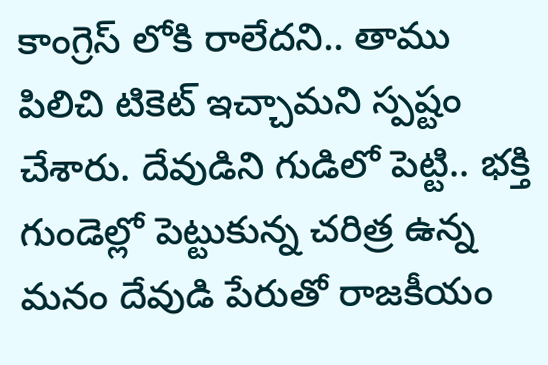కాంగ్రెస్ లోకి రాలేదని.. తాము పిలిచి టికెట్ ఇచ్చామని స్పష్టం చేశారు. దేవుడిని గుడిలో పెట్టి.. భక్తి గుండెల్లో పెట్టుకున్న చరిత్ర ఉన్న మనం దేవుడి పేరుతో రాజకీయం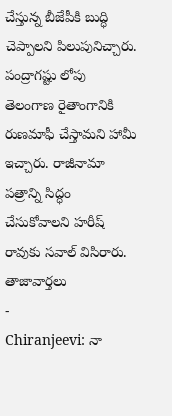చేస్తున్న బీజేపీకి బుద్ధి చెప్పాలని పిలుపునిచ్చారు. పంద్రాగష్టు లోపు తెలంగాణ రైతాంగానికి రుణమాఫీ చేస్తామని హామీ ఇచ్చారు. రాజీనామా పత్రాన్ని సిద్ధం చేసుకోవాలని హరీష్ రావుకు సవాల్ విసిరారు.
తాజావార్తలు
-
Chiranjeevi: నా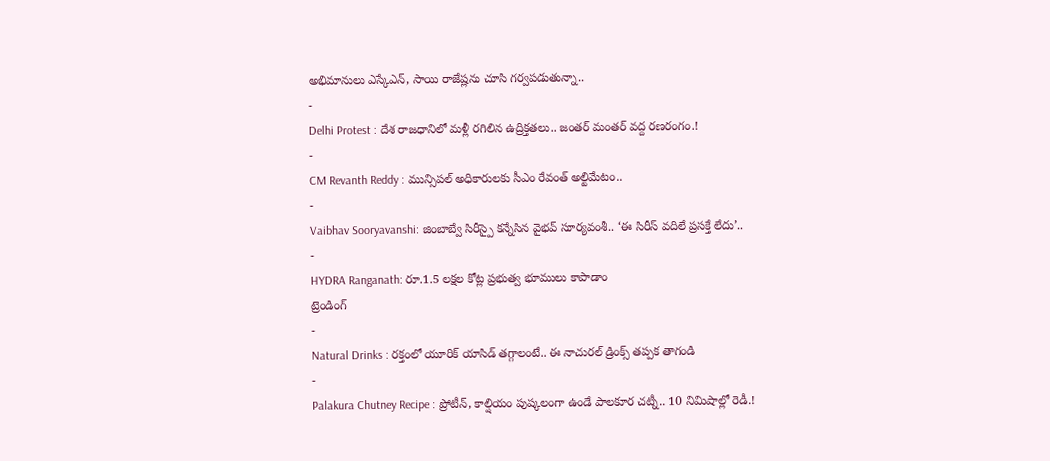అభిమానులు ఎస్కేఎన్, సాయి రాజేష్లను చూసి గర్వపడుతున్నా..
-
Delhi Protest : దేశ రాజధానిలో మళ్లీ రగిలిన ఉద్రిక్తతలు.. జంతర్ మంతర్ వద్ద రణరంగం.!
-
CM Revanth Reddy : మున్సిపల్ అధికారులకు సీఎం రేవంత్ అల్టిమేటం..
-
Vaibhav Sooryavanshi: జింబాబ్వే సిరీస్పై కన్నేసిన వైభవ్ సూర్యవంశీ.. ‘ఈ సిరీస్ వదిలే ప్రసక్తే లేదు’..
-
HYDRA Ranganath: రూ.1.5 లక్షల కోట్ల ప్రభుత్వ భూములు కాపాడాం
ట్రెండింగ్
-
Natural Drinks : రక్తంలో యూరిక్ యాసిడ్ తగ్గాలంటే.. ఈ నాచురల్ డ్రింక్స్ తప్పక తాగండి
-
Palakura Chutney Recipe : ప్రోటీన్, కాల్షియం పుష్కలంగా ఉండే పాలకూర చట్నీ.. 10 నిమిషాల్లో రెడీ.!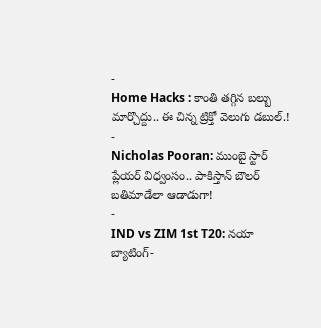-
Home Hacks : కాంతి తగ్గిన బల్బు మార్చొద్దు.. ఈ చిన్న ట్రిక్తో వెలుగు డబుల్.!
-
Nicholas Pooran: ముంబై స్టార్ ప్లేయర్ విధ్వంసం.. పాకిస్తాన్ బౌలర్ బతిమాడేలా ఆడాడుగా!
-
IND vs ZIM 1st T20: నయా బ్యాటింగ్-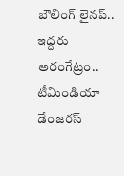బౌలింగ్ లైనప్.. ఇద్దరు అరంగేట్రం.. టీమిండియా డేంజరస్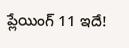ప్లేయింగ్ 11 ఇదే!